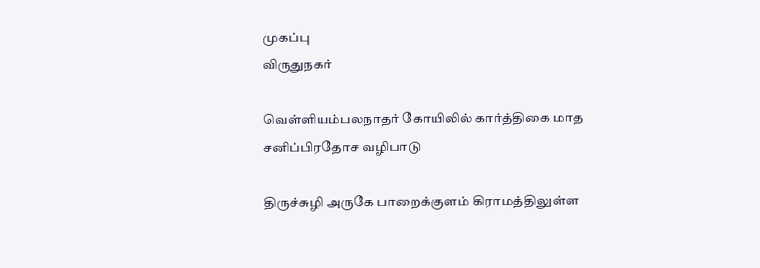முகப்பு
விருதுநகர்

வெள்ளியம்பலநாதர் கோயிலில் கார்த்திகை மாத சனிப்பிரதோச வழிபாடு

திருச்சுழி அருகே பாறைக்குளம் கிராமத்திலுள்ள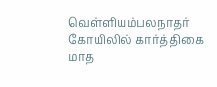வெள்ளியம்பலநாதர் கோயிலில் கார்த்திகை மாத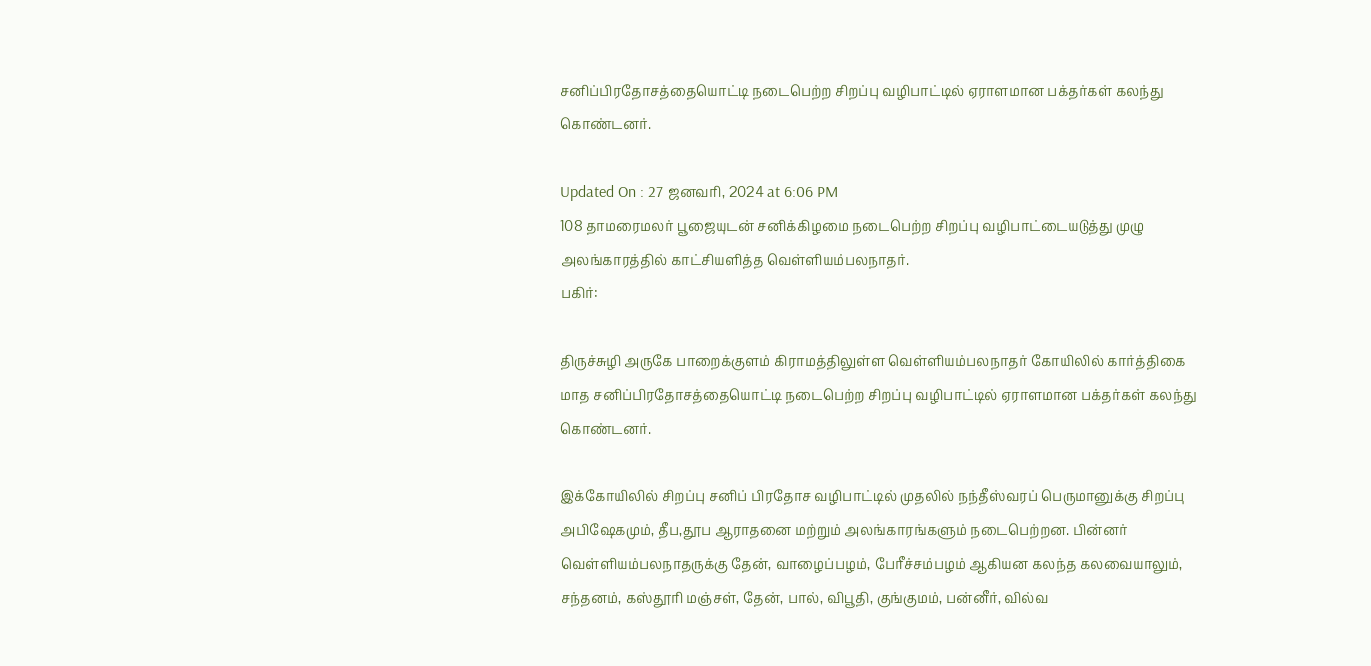சனிப்பிரதோசத்தையொட்டி நடைபெற்ற சிறப்பு வழிபாட்டில் ஏராளமான பக்தர்கள் கலந்து கொண்டனர்.

Updated On : 27 ஜனவரி, 2024 at 6:06 PM
108 தாமரைமலர் பூஜையுடன் சனிக்கிழமை நடைபெற்ற சிறப்பு வழிபாட்டையடுத்து முழு அலங்காரத்தில் காட்சியளித்த வெள்ளியம்பலநாதர்.
பகிர்:

திருச்சுழி அருகே பாறைக்குளம் கிராமத்திலுள்ள வெள்ளியம்பலநாதர் கோயிலில் கார்த்திகை மாத சனிப்பிரதோசத்தையொட்டி நடைபெற்ற சிறப்பு வழிபாட்டில் ஏராளமான பக்தர்கள் கலந்து கொண்டனர்.

இக்கோயிலில் சிறப்பு சனிப் பிரதோச வழிபாட்டில் முதலில் நந்தீஸ்வரப் பெருமானுக்கு சிறப்பு அபிஷேகமும், தீப,தூப ஆராதனை மற்றும் அலங்காரங்களும் நடைபெற்றன. பின்னர் வெள்ளியம்பலநாதருக்கு தேன், வாழைப்பழம், பேரீச்சம்பழம் ஆகியன கலந்த கலவையாலும், சந்தனம், கஸ்தூரி மஞ்சள், தேன், பால், விபூதி, குங்குமம், பன்னீர், வில்வ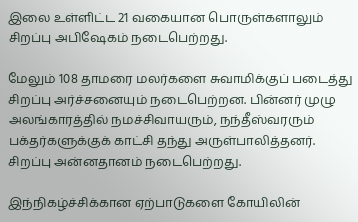இலை உள்ளிட்ட 21 வகையான பொருள்களாலும் சிறப்பு அபிஷேகம் நடைபெற்றது.

மேலும் 108 தாமரை மலர்களை சுவாமிக்குப் படைத்து சிறப்பு அர்ச்சனையும் நடைபெற்றன. பின்னர் முழு அலங்காரத்தில் நமச்சிவாயரும், நந்தீஸ்வரரும் பக்தர்களுக்குக் காட்சி தந்து அருள்பாலித்தனர். சிறப்பு அன்னதானம் நடைபெற்றது.

இந்நிகழ்ச்சிக்கான ஏற்பாடுகளை கோயிலின்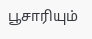பூசாரியும்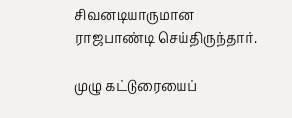சிவனடியாருமான ராஜபாண்டி செய்திருந்தார்.

முழு கட்டுரையைப்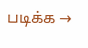படிக்க →